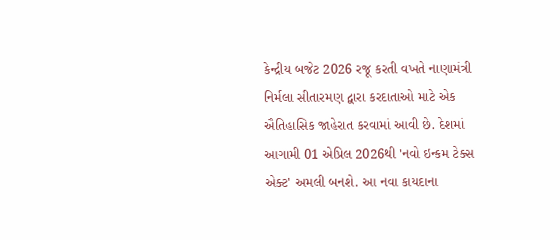કેન્દ્રીય બજેટ 2026 રજૂ કરતી વખતે નાણામંત્રી નિર્મલા સીતારમણ દ્વારા કરદાતાઓ માટે એક ઐતિહાસિક જાહેરાત કરવામાં આવી છે. દેશમાં આગામી 01 એપ્રિલ 2026થી 'નવો ઇન્કમ ટેક્સ એક્ટ' અમલી બનશે. આ નવા કાયદાના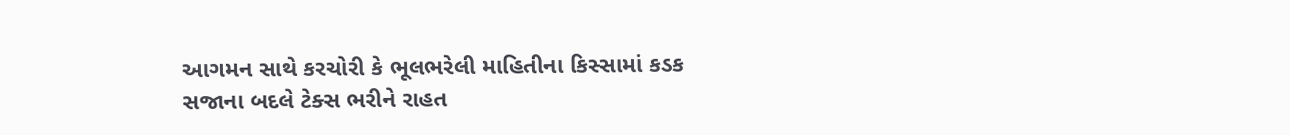આગમન સાથે કરચોરી કે ભૂલભરેલી માહિતીના કિસ્સામાં કડક સજાના બદલે ટેક્સ ભરીને રાહત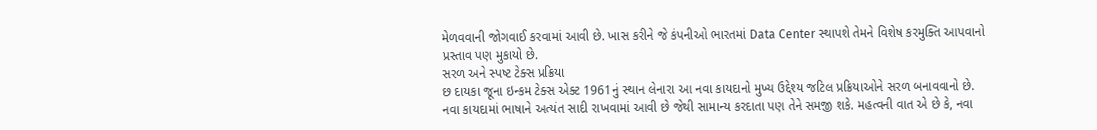મેળવવાની જોગવાઈ કરવામાં આવી છે. ખાસ કરીને જે કંપનીઓ ભારતમાં Data Center સ્થાપશે તેમને વિશેષ કરમુક્તિ આપવાનો પ્રસ્તાવ પણ મુકાયો છે.
સરળ અને સ્પષ્ટ ટેક્સ પ્રક્રિયા
છ દાયકા જૂના ઇન્કમ ટેક્સ એક્ટ 1961નું સ્થાન લેનારા આ નવા કાયદાનો મુખ્ય ઉદ્દેશ્ય જટિલ પ્રક્રિયાઓને સરળ બનાવવાનો છે. નવા કાયદામાં ભાષાને અત્યંત સાદી રાખવામાં આવી છે જેથી સામાન્ય કરદાતા પણ તેને સમજી શકે. મહત્વની વાત એ છે કે, નવા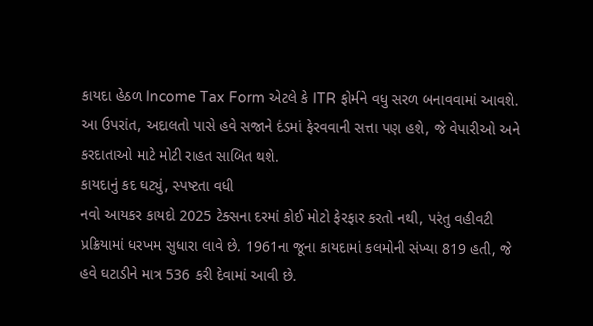કાયદા હેઠળ Income Tax Form એટલે કે ITR ફોર્મને વધુ સરળ બનાવવામાં આવશે. આ ઉપરાંત, અદાલતો પાસે હવે સજાને દંડમાં ફેરવવાની સત્તા પણ હશે, જે વેપારીઓ અને કરદાતાઓ માટે મોટી રાહત સાબિત થશે.
કાયદાનું કદ ઘટ્યું, સ્પષ્ટતા વધી
નવો આયકર કાયદો 2025 ટેક્સના દરમાં કોઈ મોટો ફેરફાર કરતો નથી, પરંતુ વહીવટી પ્રક્રિયામાં ધરખમ સુધારા લાવે છે. 1961ના જૂના કાયદામાં કલમોની સંખ્યા 819 હતી, જે હવે ઘટાડીને માત્ર 536 કરી દેવામાં આવી છે.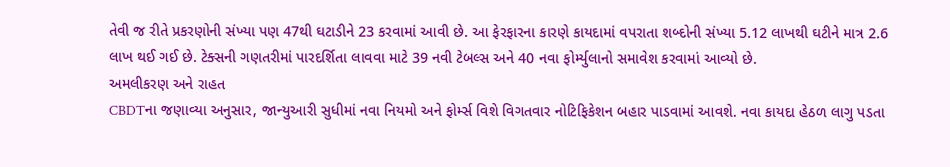તેવી જ રીતે પ્રકરણોની સંખ્યા પણ 47થી ઘટાડીને 23 કરવામાં આવી છે. આ ફેરફારના કારણે કાયદામાં વપરાતા શબ્દોની સંખ્યા 5.12 લાખથી ઘટીને માત્ર 2.6 લાખ થઈ ગઈ છે. ટેક્સની ગણતરીમાં પારદર્શિતા લાવવા માટે 39 નવી ટેબલ્સ અને 40 નવા ફોર્મ્યુલાનો સમાવેશ કરવામાં આવ્યો છે.
અમલીકરણ અને રાહત
CBDTના જણાવ્યા અનુસાર, જાન્યુઆરી સુધીમાં નવા નિયમો અને ફોર્મ્સ વિશે વિગતવાર નોટિફિકેશન બહાર પાડવામાં આવશે. નવા કાયદા હેઠળ લાગુ પડતા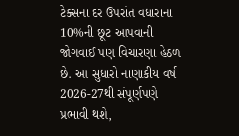ટેક્સના દર ઉપરાંત વધારાના 10%ની છૂટ આપવાની જોગવાઈ પણ વિચારણા હેઠળ છે. આ સુધારો નાણાકીય વર્ષ 2026-27થી સંપૂર્ણપણે પ્રભાવી થશે,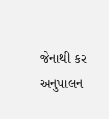જેનાથી કર અનુપાલન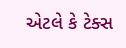એટલે કે ટેક્સ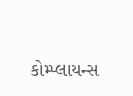કોમ્પ્લાયન્સ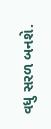વધુ સરળ બનશે.